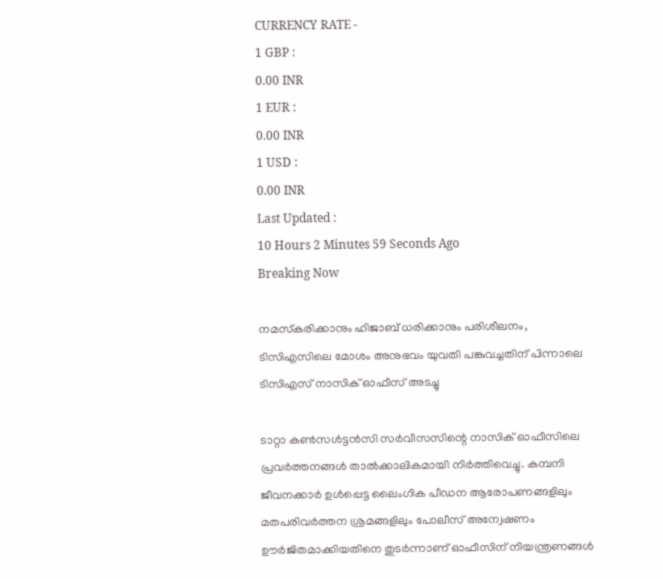CURRENCY RATE -
1 GBP :
0.00 INR
1 EUR :
0.00 INR
1 USD :
0.00 INR
Last Updated :
10 Hours 2 Minutes 59 Seconds Ago
Breaking Now

നമസ്‌കരിക്കാനും ഹിജാബ് ധരിക്കാനും പരിശീലനം, ടിസിഎസിലെ മോശം അനുഭവം യുവതി പങ്കുവച്ചതിന് പിന്നാലെ ടിസിഎസ് നാസിക് ഓഫീസ് അടച്ചു

ടാറ്റാ കണ്‍സള്‍ട്ടന്‍സി സര്‍വീസസിന്റെ നാസിക് ഓഫീസിലെ പ്രവര്‍ത്തനങ്ങള്‍ താല്‍ക്കാലികമായി നിര്‍ത്തിവെച്ചു. കമ്പനി ജീവനക്കാര്‍ ഉള്‍പ്പെട്ട ലൈംഗിക പീഡന ആരോപണങ്ങളിലും മതപരിവര്‍ത്തന ശ്രമങ്ങളിലും പോലീസ് അന്വേഷണം ഊര്‍ജിതമാക്കിയതിനെ തുടര്‍ന്നാണ് ഓഫീസിന് നിയന്ത്രണങ്ങള്‍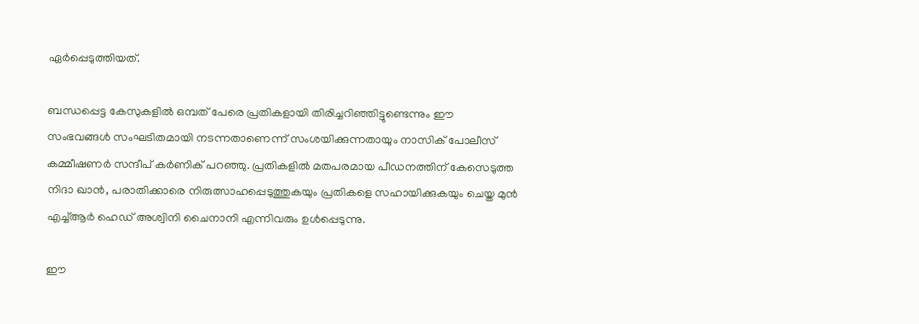ഏര്‍പ്പെടുത്തിയത്.

ബന്ധപ്പെട്ട കേസുകളില്‍ ഒമ്പത് പേരെ പ്രതികളായി തിരിച്ചറിഞ്ഞിട്ടുണ്ടെന്നും ഈ സംഭവങ്ങള്‍ സംഘടിതമായി നടന്നതാണെന്ന് സംശയിക്കുന്നതായും നാസിക് പോലീസ് കമ്മീഷണര്‍ സന്ദീപ് കര്‍ണിക് പറഞ്ഞു. പ്രതികളില്‍ മതപരമായ പീഡനത്തിന് കേസെടുത്ത നിദാ ഖാന്‍, പരാതിക്കാരെ നിരുത്സാഹപ്പെടുത്തുകയും പ്രതികളെ സഹായിക്കുകയും ചെയ്ത മുന്‍ എച്ച്ആര്‍ ഹെഡ് അശ്വിനി ചൈനാനി എന്നിവരും ഉള്‍പ്പെടുന്നു.

ഈ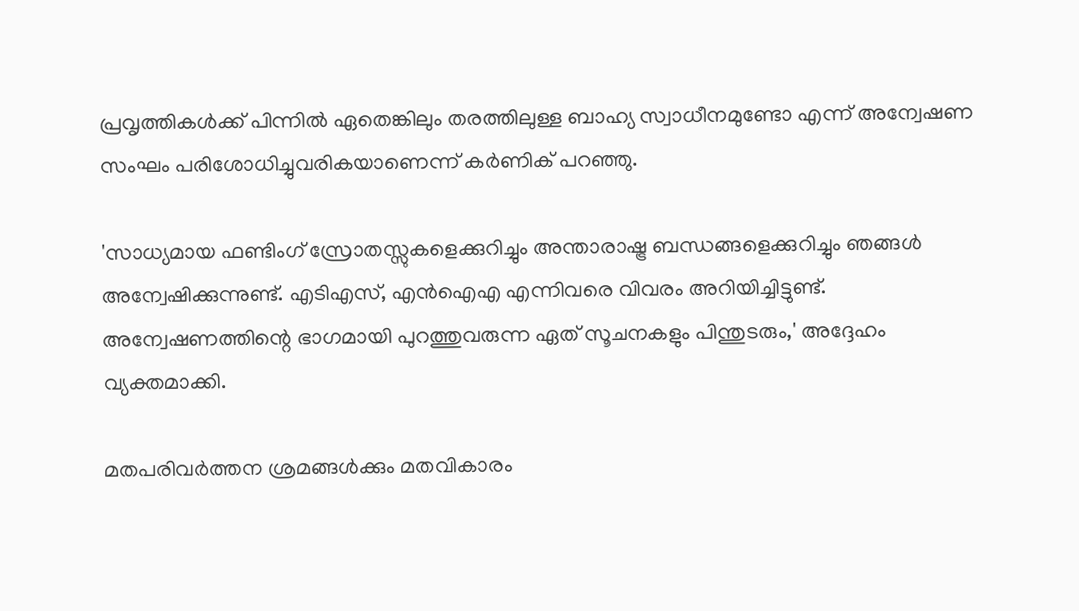പ്രവൃത്തികള്‍ക്ക് പിന്നില്‍ ഏതെങ്കിലും തരത്തിലുള്ള ബാഹ്യ സ്വാധീനമുണ്ടോ എന്ന് അന്വേഷണ സംഘം പരിശോധിച്ചുവരികയാണെന്ന് കര്‍ണിക് പറഞ്ഞു.

'സാധ്യമായ ഫണ്ടിംഗ് സ്രോതസ്സുകളെക്കുറിച്ചും അന്താരാഷ്ട്ര ബന്ധങ്ങളെക്കുറിച്ചും ഞങ്ങള്‍ അന്വേഷിക്കുന്നുണ്ട്. എടിഎസ്, എന്‍ഐഎ എന്നിവരെ വിവരം അറിയിച്ചിട്ടുണ്ട്. അന്വേഷണത്തിന്റെ ഭാഗമായി പുറത്തുവരുന്ന ഏത് സൂചനകളും പിന്തുടരും,' അദ്ദേഹം വ്യക്തമാക്കി.

മതപരിവര്‍ത്തന ശ്രമങ്ങള്‍ക്കും മതവികാരം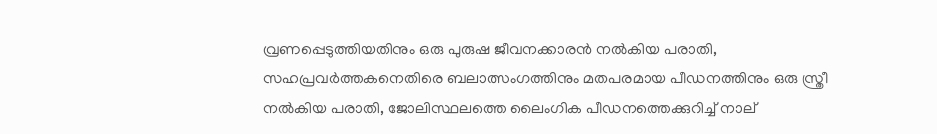വ്രണപ്പെടുത്തിയതിനും ഒരു പുരുഷ ജീവനക്കാരന്‍ നല്‍കിയ പരാതി, സഹപ്രവര്‍ത്തകനെതിരെ ബലാത്സംഗത്തിനും മതപരമായ പീഡനത്തിനും ഒരു സ്ത്രീ നല്‍കിയ പരാതി, ജോലിസ്ഥലത്തെ ലൈംഗിക പീഡനത്തെക്കുറിച്ച് നാല്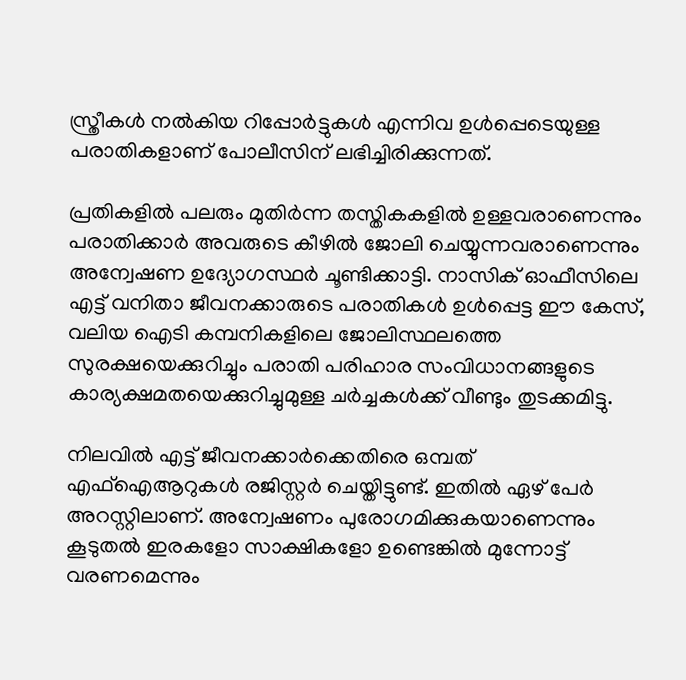സ്ത്രീകള്‍ നല്‍കിയ റിപ്പോര്‍ട്ടുകള്‍ എന്നിവ ഉള്‍പ്പെടെയുള്ള പരാതികളാണ് പോലീസിന് ലഭിച്ചിരിക്കുന്നത്.

പ്രതികളില്‍ പലരും മുതിര്‍ന്ന തസ്തികകളില്‍ ഉള്ളവരാണെന്നും പരാതിക്കാര്‍ അവരുടെ കീഴില്‍ ജോലി ചെയ്യുന്നവരാണെന്നും അന്വേഷണ ഉദ്യോഗസ്ഥര്‍ ചൂണ്ടിക്കാട്ടി. നാസിക് ഓഫീസിലെ എട്ട് വനിതാ ജീവനക്കാരുടെ പരാതികള്‍ ഉള്‍പ്പെട്ട ഈ കേസ്, വലിയ ഐടി കമ്പനികളിലെ ജോലിസ്ഥലത്തെ സുരക്ഷയെക്കുറിച്ചും പരാതി പരിഹാര സംവിധാനങ്ങളുടെ കാര്യക്ഷമതയെക്കുറിച്ചുമുള്ള ചര്‍ച്ചകള്‍ക്ക് വീണ്ടും തുടക്കമിട്ടു.

നിലവില്‍ എട്ട് ജീവനക്കാര്‍ക്കെതിരെ ഒമ്പത് എഫ്ഐആറുകള്‍ രജിസ്റ്റര്‍ ചെയ്തിട്ടുണ്ട്. ഇതില്‍ ഏഴ് പേര്‍ അറസ്റ്റിലാണ്. അന്വേഷണം പുരോഗമിക്കുകയാണെന്നും കൂടുതല്‍ ഇരകളോ സാക്ഷികളോ ഉണ്ടെങ്കില്‍ മുന്നോട്ട് വരണമെന്നും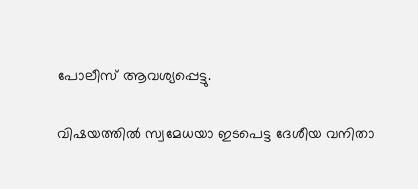പോലീസ് ആവശ്യപ്പെട്ടു.

വിഷയത്തില്‍ സ്വമേധയാ ഇടപെട്ട ദേശീയ വനിതാ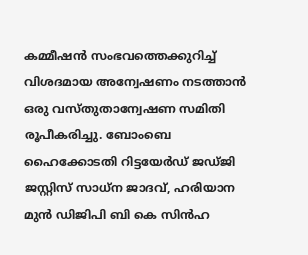കമ്മീഷന്‍ സംഭവത്തെക്കുറിച്ച് വിശദമായ അന്വേഷണം നടത്താന്‍ ഒരു വസ്തുതാന്വേഷണ സമിതി രൂപീകരിച്ചു. ബോംബെ ഹൈക്കോടതി റിട്ടയേര്‍ഡ് ജഡ്ജി ജസ്റ്റിസ് സാധ്‌ന ജാദവ്, ഹരിയാന മുന്‍ ഡിജിപി ബി കെ സിന്‍ഹ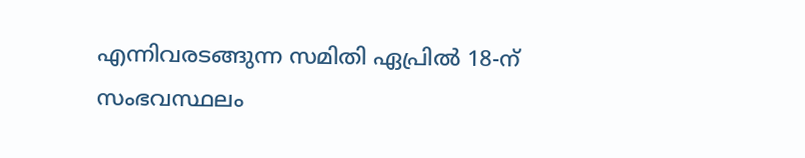എന്നിവരടങ്ങുന്ന സമിതി ഏപ്രില്‍ 18-ന് സംഭവസ്ഥലം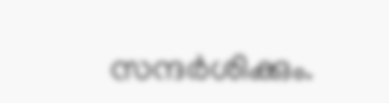സന്ദര്‍ശിക്കും.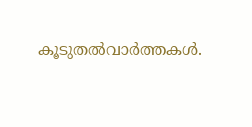കൂടുതല്‍വാര്‍ത്തകള്‍.